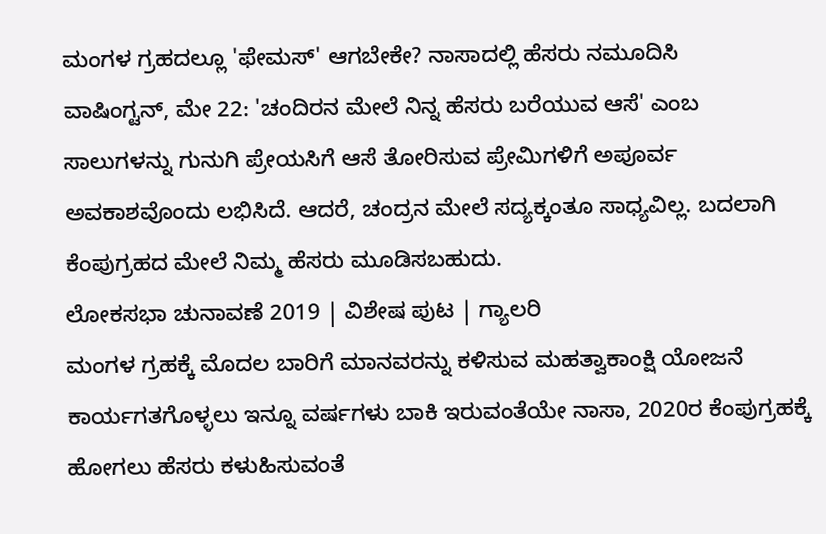ಮಂಗಳ ಗ್ರಹದಲ್ಲೂ 'ಫೇಮಸ್' ಆಗಬೇಕೇ? ನಾಸಾದಲ್ಲಿ ಹೆಸರು ನಮೂದಿಸಿ
ವಾಷಿಂಗ್ಟನ್, ಮೇ 22: 'ಚಂದಿರನ ಮೇಲೆ ನಿನ್ನ ಹೆಸರು ಬರೆಯುವ ಆಸೆ' ಎಂಬ ಸಾಲುಗಳನ್ನು ಗುನುಗಿ ಪ್ರೇಯಸಿಗೆ ಆಸೆ ತೋರಿಸುವ ಪ್ರೇಮಿಗಳಿಗೆ ಅಪೂರ್ವ ಅವಕಾಶವೊಂದು ಲಭಿಸಿದೆ. ಆದರೆ, ಚಂದ್ರನ ಮೇಲೆ ಸದ್ಯಕ್ಕಂತೂ ಸಾಧ್ಯವಿಲ್ಲ. ಬದಲಾಗಿ ಕೆಂಪುಗ್ರಹದ ಮೇಲೆ ನಿಮ್ಮ ಹೆಸರು ಮೂಡಿಸಬಹುದು.
ಲೋಕಸಭಾ ಚುನಾವಣೆ 2019 | ವಿಶೇಷ ಪುಟ | ಗ್ಯಾಲರಿ
ಮಂಗಳ ಗ್ರಹಕ್ಕೆ ಮೊದಲ ಬಾರಿಗೆ ಮಾನವರನ್ನು ಕಳಿಸುವ ಮಹತ್ವಾಕಾಂಕ್ಷಿ ಯೋಜನೆ ಕಾರ್ಯಗತಗೊಳ್ಳಲು ಇನ್ನೂ ವರ್ಷಗಳು ಬಾಕಿ ಇರುವಂತೆಯೇ ನಾಸಾ, 2020ರ ಕೆಂಪುಗ್ರಹಕ್ಕೆ ಹೋಗಲು ಹೆಸರು ಕಳುಹಿಸುವಂತೆ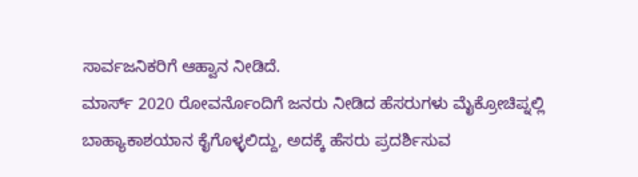ಸಾರ್ವಜನಿಕರಿಗೆ ಆಹ್ವಾನ ನೀಡಿದೆ.
ಮಾರ್ಸ್ 2020 ರೋವರ್ನೊಂದಿಗೆ ಜನರು ನೀಡಿದ ಹೆಸರುಗಳು ಮೈಕ್ರೋಚಿಪ್ನಲ್ಲಿ ಬಾಹ್ಯಾಕಾಶಯಾನ ಕೈಗೊಳ್ಳಲಿದ್ದು, ಅದಕ್ಕೆ ಹೆಸರು ಪ್ರದರ್ಶಿಸುವ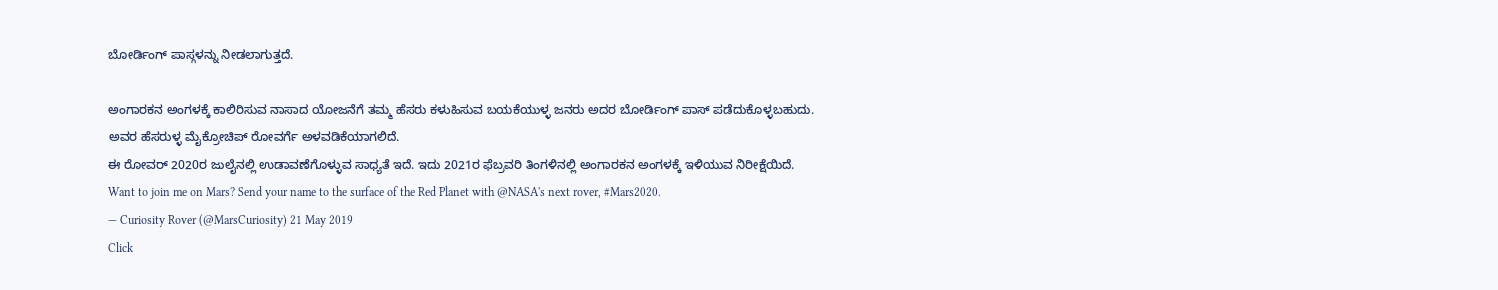ಬೋರ್ಡಿಂಗ್ ಪಾಸ್ಗಳನ್ನು ನೀಡಲಾಗುತ್ತದೆ.

ಅಂಗಾರಕನ ಅಂಗಳಕ್ಕೆ ಕಾಲಿರಿಸುವ ನಾಸಾದ ಯೋಜನೆಗೆ ತಮ್ಮ ಹೆಸರು ಕಳುಹಿಸುವ ಬಯಕೆಯುಳ್ಳ ಜನರು ಅದರ ಬೋರ್ಡಿಂಗ್ ಪಾಸ್ ಪಡೆದುಕೊಳ್ಳಬಹುದು. ಅವರ ಹೆಸರುಳ್ಳ ಮೈಕ್ರೋಚಿಪ್ ರೋವರ್ಗೆ ಅಳವಡಿಕೆಯಾಗಲಿದೆ.
ಈ ರೋವರ್ 2020ರ ಜುಲೈನಲ್ಲಿ ಉಡಾವಣೆಗೊಳ್ಳುವ ಸಾಧ್ಯತೆ ಇದೆ. ಇದು 2021ರ ಫೆಬ್ರವರಿ ತಿಂಗಳಿನಲ್ಲಿ ಅಂಗಾರಕನ ಅಂಗಳಕ್ಕೆ ಇಳಿಯುವ ನಿರೀಕ್ಷೆಯಿದೆ.
Want to join me on Mars? Send your name to the surface of the Red Planet with @NASA's next rover, #Mars2020.
— Curiosity Rover (@MarsCuriosity) 21 May 2019
Click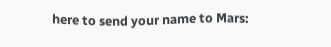here to send your name to Mars: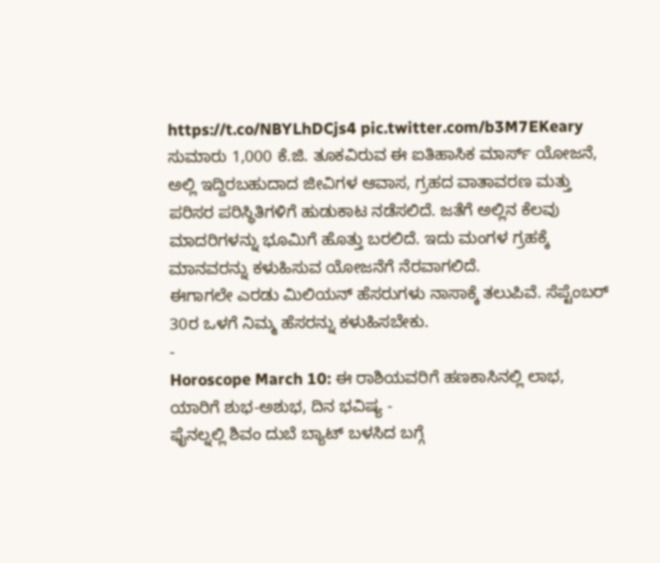https://t.co/NBYLhDCjs4 pic.twitter.com/b3M7EKeary
ಸುಮಾರು 1,000 ಕೆ.ಜಿ. ತೂಕವಿರುವ ಈ ಐತಿಹಾಸಿಕ ಮಾರ್ಸ್ ಯೋಜನೆ, ಅಲ್ಲಿ ಇದ್ದಿರಬಹುದಾದ ಜೀವಿಗಳ ಆವಾಸ, ಗ್ರಹದ ವಾತಾವರಣ ಮತ್ತು ಪರಿಸರ ಪರಿಸ್ಥಿತಿಗಳಿಗೆ ಹುಡುಕಾಟ ನಡೆಸಲಿದೆ. ಜತೆಗೆ ಅಲ್ಲಿನ ಕೆಲವು ಮಾದರಿಗಳನ್ನು ಭೂಮಿಗೆ ಹೊತ್ತು ಬರಲಿದೆ. ಇದು ಮಂಗಳ ಗ್ರಹಕ್ಕೆ ಮಾನವರನ್ನು ಕಳುಹಿಸುವ ಯೋಜನೆಗೆ ನೆರವಾಗಲಿದೆ.
ಈಗಾಗಲೇ ಎರಡು ಮಿಲಿಯನ್ ಹೆಸರುಗಳು ನಾಸಾಕ್ಕೆ ತಲುಪಿವೆ. ಸೆಪ್ಟೆಂಬರ್ 30ರ ಒಳಗೆ ನಿಮ್ಮ ಹೆಸರನ್ನು ಕಳುಹಿಸಬೇಕು.
-
Horoscope March 10: ಈ ರಾಶಿಯವರಿಗೆ ಹಣಕಾಸಿನಲ್ಲಿ ಲಾಭ, ಯಾರಿಗೆ ಶುಭ-ಅಶುಭ, ದಿನ ಭವಿಷ್ಯ -
ಫೈನಲ್ನಲ್ಲಿ ಶಿವಂ ದುಬೆ ಬ್ಯಾಟ್ ಬಳಸಿದ ಬಗ್ಗೆ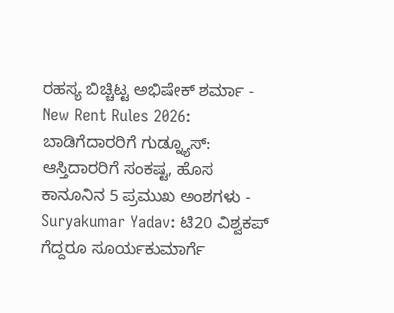ರಹಸ್ಯ ಬಿಚ್ಚಿಟ್ಟ ಅಭಿಷೇಕ್ ಶರ್ಮಾ -
New Rent Rules 2026: ಬಾಡಿಗೆದಾರರಿಗೆ ಗುಡ್ನ್ಯೂಸ್: ಆಸ್ತಿದಾರರಿಗೆ ಸಂಕಷ್ಟ, ಹೊಸ ಕಾನೂನಿನ 5 ಪ್ರಮುಖ ಅಂಶಗಳು -
Suryakumar Yadav: ಟಿ20 ವಿಶ್ವಕಪ್ ಗೆದ್ದರೂ ಸೂರ್ಯಕುಮಾರ್ಗೆ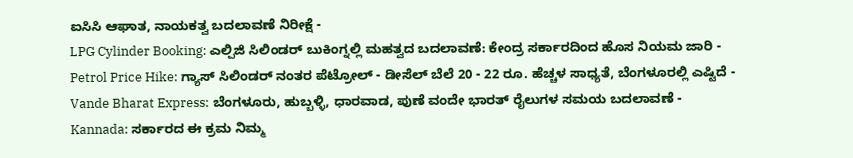ಐಸಿಸಿ ಆಘಾತ, ನಾಯಕತ್ವ ಬದಲಾವಣೆ ನಿರೀಕ್ಷೆ -
LPG Cylinder Booking: ಎಲ್ಪಿಜಿ ಸಿಲಿಂಡರ್ ಬುಕಿಂಗ್ನಲ್ಲಿ ಮಹತ್ವದ ಬದಲಾವಣೆ: ಕೇಂದ್ರ ಸರ್ಕಾರದಿಂದ ಹೊಸ ನಿಯಮ ಜಾರಿ -
Petrol Price Hike: ಗ್ಯಾಸ್ ಸಿಲಿಂಡರ್ ನಂತರ ಪೆಟ್ರೋಲ್ - ಡೀಸೆಲ್ ಬೆಲೆ 20 - 22 ರೂ. ಹೆಚ್ಚಳ ಸಾಧ್ಯತೆ, ಬೆಂಗಳೂರಲ್ಲಿ ಎಷ್ಟಿದೆ -
Vande Bharat Express: ಬೆಂಗಳೂರು, ಹುಬ್ಬಳ್ಳಿ, ಧಾರವಾಡ, ಪುಣೆ ವಂದೇ ಭಾರತ್ ರೈಲುಗಳ ಸಮಯ ಬದಲಾವಣೆ -
Kannada: ಸರ್ಕಾರದ ಈ ಕ್ರಮ ನಿಮ್ಮ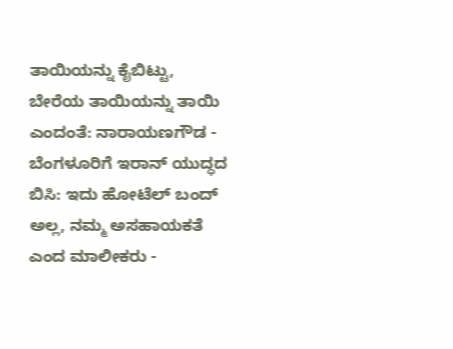ತಾಯಿಯನ್ನು ಕೈಬಿಟ್ಟು, ಬೇರೆಯ ತಾಯಿಯನ್ನು ತಾಯಿ ಎಂದಂತೆ: ನಾರಾಯಣಗೌಡ -
ಬೆಂಗಳೂರಿಗೆ ಇರಾನ್ ಯುದ್ಧದ ಬಿಸಿ: ಇದು ಹೋಟೆಲ್ ಬಂದ್ ಅಲ್ಲ, ನಮ್ಮ ಅಸಹಾಯಕತೆ ಎಂದ ಮಾಲೀಕರು -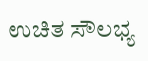ಉಚಿತ ಸೌಲಭ್ಯ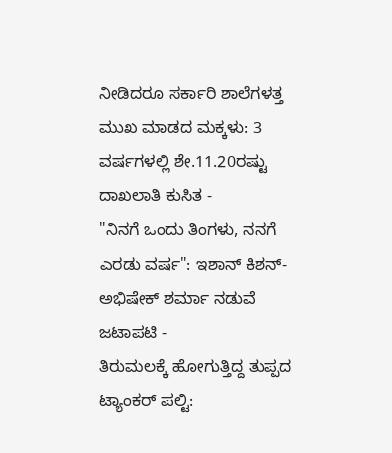ನೀಡಿದರೂ ಸರ್ಕಾರಿ ಶಾಲೆಗಳತ್ತ ಮುಖ ಮಾಡದ ಮಕ್ಕಳು: 3 ವರ್ಷಗಳಲ್ಲಿ ಶೇ.11.20ರಷ್ಟು ದಾಖಲಾತಿ ಕುಸಿತ -
"ನಿನಗೆ ಒಂದು ತಿಂಗಳು, ನನಗೆ ಎರಡು ವರ್ಷ": ಇಶಾನ್ ಕಿಶನ್-ಅಭಿಷೇಕ್ ಶರ್ಮಾ ನಡುವೆ ಜಟಾಪಟಿ -
ತಿರುಮಲಕ್ಕೆ ಹೋಗುತ್ತಿದ್ದ ತುಪ್ಪದ ಟ್ಯಾಂಕರ್ ಪಲ್ಟಿ: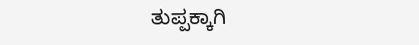ತುಪ್ಪಕ್ಕಾಗಿ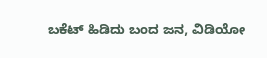ಬಕೆಟ್ ಹಿಡಿದು ಬಂದ ಜನ, ವಿಡಿಯೋ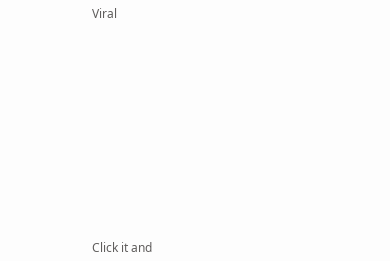Viral












Click it and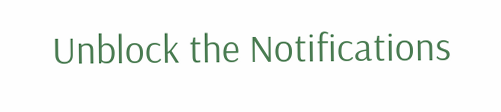Unblock the Notifications